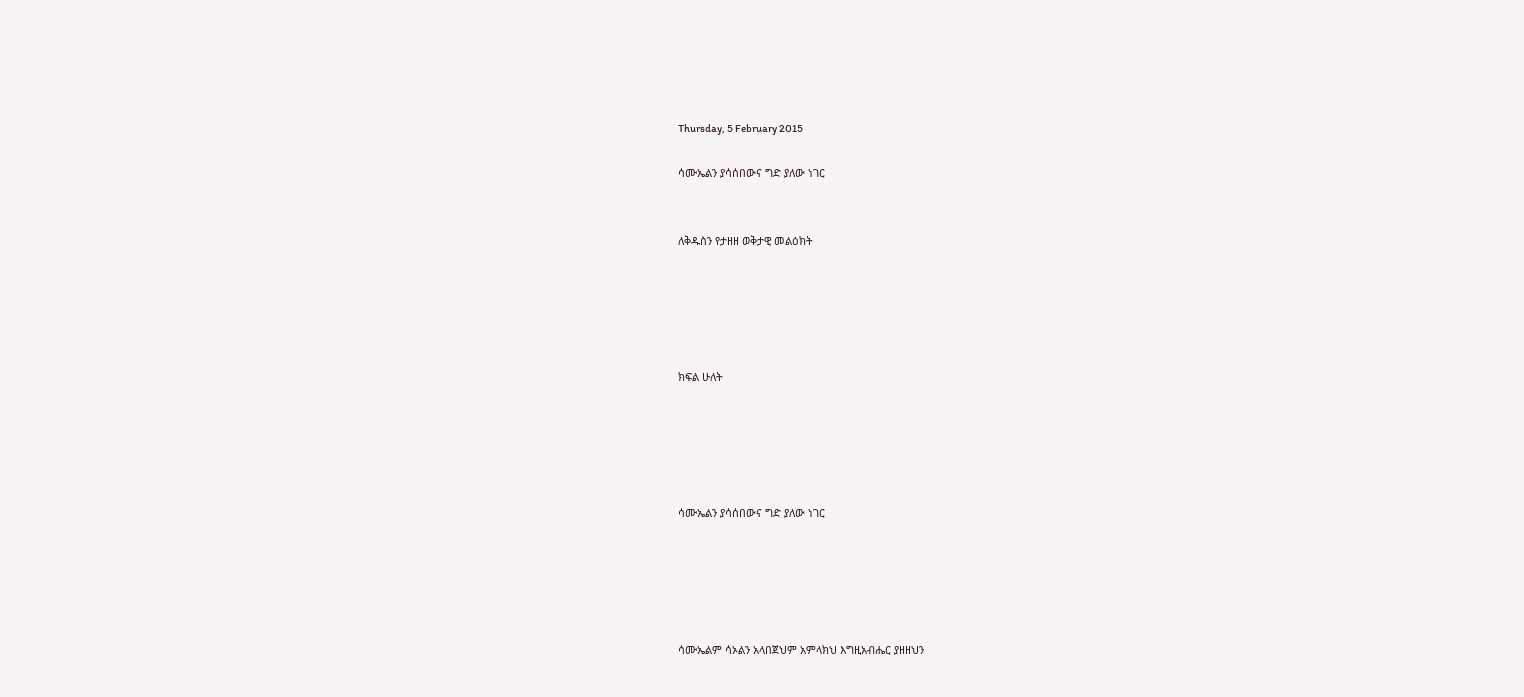Thursday, 5 February 2015

ሳሙኤልን ያሳሰበውና ግድ ያለው ነገር


ለቅዱስን የታዘዘ ወቅታዊ መልዕክት





ክፍል ሁለት





ሳሙኤልን ያሳሰበውና ግድ ያለው ነገር





ሳሙኤልም ሳኦልን አላበጀህም አምላክህ እግዚአብሔር ያዘዘህን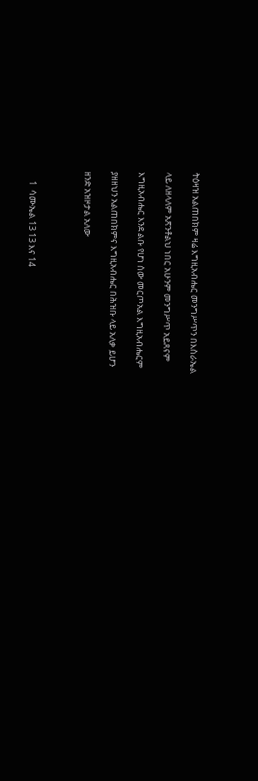ትዕዛዝ አልጠበክም ዛሬ እግዚአብሔር መንግሥጥን በእስራኤል

ላይ ለዘላለም አጽንቶልህ ነበር አሁንም መንግሥጥ አይጸናም

እግዚአብሔር እንደ ልቡ የሆነ ሰው መርጦአል እግዚአብሔርም

ያዘዘህን አልጠበክምና እግዚአብሔር በሕዝቡ ላይ አለቃ ይሆን

ዘንድ አዝዞታል አለው



     1  ሳሙኤል 13 13 እና 14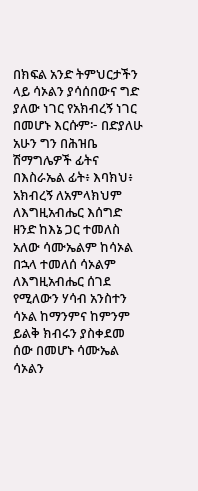በክፍል አንድ ትምህርታችን ላይ ሳኦልን ያሳሰበውና ግድ ያለው ነገር የአክብረኝ ነገር በመሆኑ እርሱም፦ በድያለሁ አሁን ግን በሕዝቤ ሽማግሌዎች ፊትና በእስራኤል ፊት፥ እባክህ፥ አክብረኝ ለአምላክህም ለእግዚአብሔር እሰግድ ዘንድ ከእኔ ጋር ተመለስ አለው ሳሙኤልም ከሳኦል በኋላ ተመለሰ ሳኦልም ለእግዚአብሔር ሰገደ የሚለውን ሃሳብ አንስተን ሳኦል ከማንምና ከምንም ይልቅ ክብሩን ያስቀደመ ሰው በመሆኑ ሳሙኤል ሳኦልን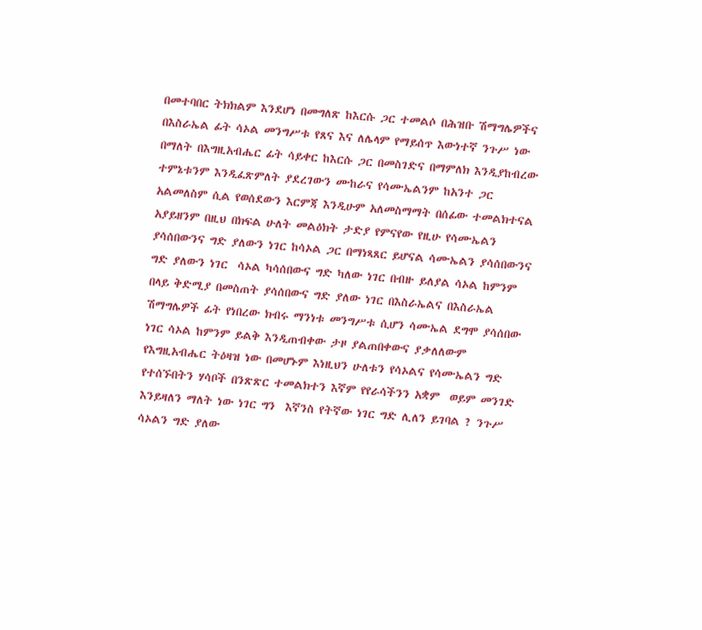በመተባበር ትክክልም እንደሆነ በመግለጽ ከእርሱ ጋር ተመልሶ በሕዝቡ ሽማግሌዎችና በእስራኤል ፊት ሳኦል መንግሥቱ የጸና እና ለሌላም የማይሰጥ እውነተኛ ንጉሥ ነው በማለት በእግዚአብሔር ፊት ሳይቀር ከእርሱ ጋር በመስገድና በማምለክ እንዲያከብረው ተምኔቱንም እንዲፈጽምለት ያደረገውን ሙከራና የሳሙኤልንም ከአንተ ጋር አልመለስም ሲል የወሰደውን እርምጃ እንዲሁም አለመስማማት በሰፊው ተመልክተናል አያይዘንም በዚህ በክፍል ሁለት መልዕክት ታድያ የምናየው የዚሁ የሳሙኤልን ያሳሰበውንና ግድ ያለውን ነገር ከሳኦል ጋር በማነጻጸር ይሆናል ሳሙኤልን ያሳሰበውንና ግድ ያለውን ነገር  ሳኦል ካሳሰበውና ግድ ካለው ነገር በብዙ ይለያል ሳኦል ከምንም በላይ ቅድሚያ በመስጠት ያሳሰበውና ግድ ያለው ነገር በእስራኤልና በእስራኤል ሽማግሌዎች ፊት የነበረው ክብሩ ማንነቱ መንግሥቱ ሲሆን ሳሙኤል ደግሞ ያሳሰበው ነገር ሳኦል ከምንም ይልቅ እንዲጠብቀው ታዞ ያልጠበቀውና ያቃለለውም የእግዚአብሔር ትዕዛዝ ነው በመሆኑም እነዚህን ሁለቱን የሳኦልና የሳሙኤልን ግድ የተሰኙበትን ሃሳቦች በንጽጽር ተመልክተን እኛም የየራሳችንን አቋም  ወይም መንገድ እንይዛለን ማለት ነው ነገር ግን  እኛንስ የትኛው ነገር ግድ ሊለን ይገባል ? ንጉሥ ሳኦልን ግድ ያለው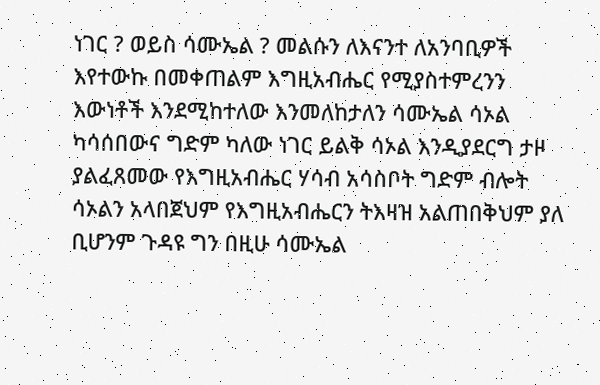ነገር ? ወይስ ሳሙኤል ? መልሱን ለእናንተ ለአንባቢዎች እየተውኩ በመቀጠልም እግዚአብሔር የሚያስተምረንን እውነቶች እንደሚከተለው እንመለከታለን ሳሙኤል ሳኦል ካሳሰበውና ግድም ካለው ነገር ይልቅ ሳኦል እንዲያደርግ ታዞ ያልፈጸመው የእግዚአብሔር ሃሳብ አሳስቦት ግድም ብሎት  ሳኦልን አላበጀህም የእግዚአብሔርን ትእዛዝ አልጠበቅህም ያለ ቢሆንም ጉዳዩ ግን በዚሁ ሳሙኤል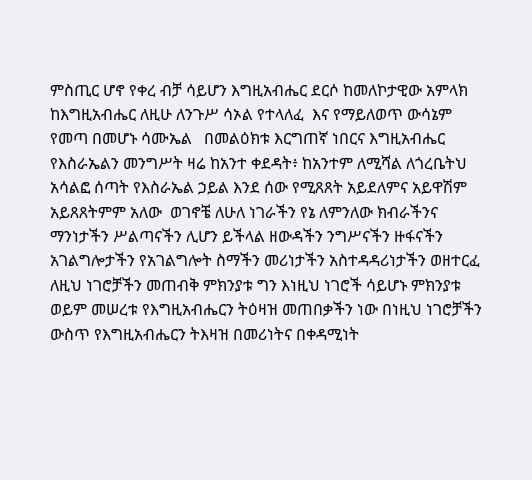ምስጢር ሆኖ የቀረ ብቻ ሳይሆን እግዚአብሔር ደርሶ ከመለኮታዊው አምላክ ከእግዚአብሔር ለዚሁ ለንጉሥ ሳኦል የተላለፈ  እና የማይለወጥ ውሳኔም  የመጣ በመሆኑ ሳሙኤል   በመልዕክቱ እርግጠኛ ነበርና እግዚአብሔር የእስራኤልን መንግሥት ዛሬ ከአንተ ቀደዳት፥ ከአንተም ለሚሻል ለጎረቤትህ አሳልፎ ሰጣት የእስራኤል ኃይል እንደ ሰው የሚጸጸት አይደለምና አይዋሽም አይጸጸትምም አለው  ወገኖቼ ለሁለ ነገራችን የኔ ለምንለው ክብራችንና ማንነታችን ሥልጣናችን ሊሆን ይችላል ዘውዳችን ንግሥናችን ዙፋናችን አገልግሎታችን የአገልግሎት ስማችን መሪነታችን አስተዳዳሪነታችን ወዘተርፈ ለዚህ ነገሮቻችን መጠብቅ ምክንያቱ ግን እነዚህ ነገሮች ሳይሆኑ ምክንያቱ ወይም መሠረቱ የእግዚአብሔርን ትዕዛዝ መጠበቃችን ነው በነዚህ ነገሮቻችን ውስጥ የእግዚአብሔርን ትእዛዝ በመሪነትና በቀዳሚነት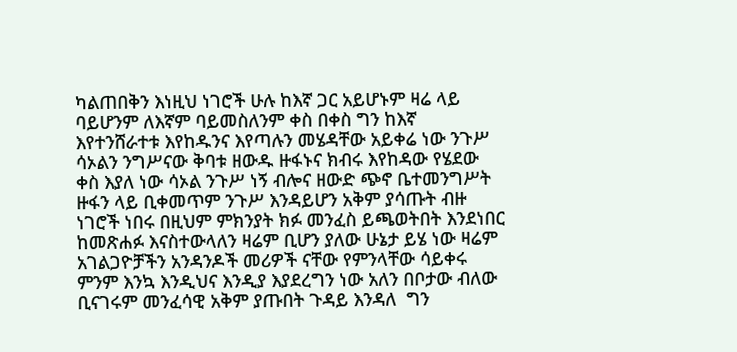ካልጠበቅን እነዚህ ነገሮች ሁሉ ከእኛ ጋር አይሆኑም ዛሬ ላይ ባይሆንም ለእኛም ባይመስለንም ቀስ በቀስ ግን ከእኛ እየተንሸራተቱ እየከዱንና እየጣሉን መሄዳቸው አይቀሬ ነው ንጉሥ ሳኦልን ንግሥናው ቅባቱ ዘውዱ ዙፋኑና ክብሩ እየከዳው የሄደው ቀስ እያለ ነው ሳኦል ንጉሥ ነኝ ብሎና ዘውድ ጭኖ ቤተመንግሥት ዙፋን ላይ ቢቀመጥም ንጉሥ እንዳይሆን አቅም ያሳጡት ብዙ ነገሮች ነበሩ በዚህም ምክንያት ክፉ መንፈስ ይጫወትበት እንደነበር ከመጽሐፉ እናስተውላለን ዛሬም ቢሆን ያለው ሁኔታ ይሄ ነው ዛሬም  አገልጋዮቻችን አንዳንዶች መሪዎች ናቸው የምንላቸው ሳይቀሩ ምንም እንኳ እንዲህና እንዲያ እያደረግን ነው አለን በቦታው ብለው ቢናገሩም መንፈሳዊ አቅም ያጡበት ጉዳይ እንዳለ  ግን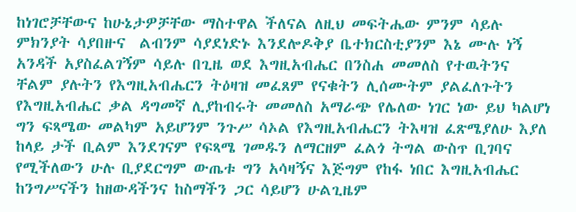ከነገሮቻቸውና ከሁኔታዎቻቸው ማስተዋል ችለናል ለዚህ መፍትሔው ምንም ሳይሉ ምክንያት ሳያበዙና  ልብንም ሳያደነድኑ እንደሎዶቅያ ቤተክርስቲያንም እኔ ሙሉ ነኝ አንዳች አያስፈልገኝም ሳይሉ በጊዜ ወደ እግዚአብሔር በንስሐ መመለስ የተዉትንና ቸልም ያሉትን የእግዚአብሔርን ትዕዛዝ መፈጸም የናቁትን ሊሰሙትም ያልፈለጉትን የእግዚአብሔር ቃል ዳግመኛ ሊያከብሩት መመለስ አማራጭ የሌለው ነገር ነው ይህ ካልሆነ ግን ፍጻሜው መልካም አይሆንም ንጉሥ ሳኦል የእግዚአብሔርን ትእዛዝ ፈጽሜያለሁ እያለ ከላይ ታች ቢልም እንደገናም የፍጻሜ ገመዱን ለማርዘም ፈልጎ ትግል ውስጥ ቢገባና የሚችለውን ሁሉ ቢያደርግም ውጤቱ ግን አሳዛኝና እጅግም የከፋ ነበር እግዚአብሔር ከንግሥናችን ከዘውዳችንና ከስማችን ጋር ሳይሆን ሁልጊዜም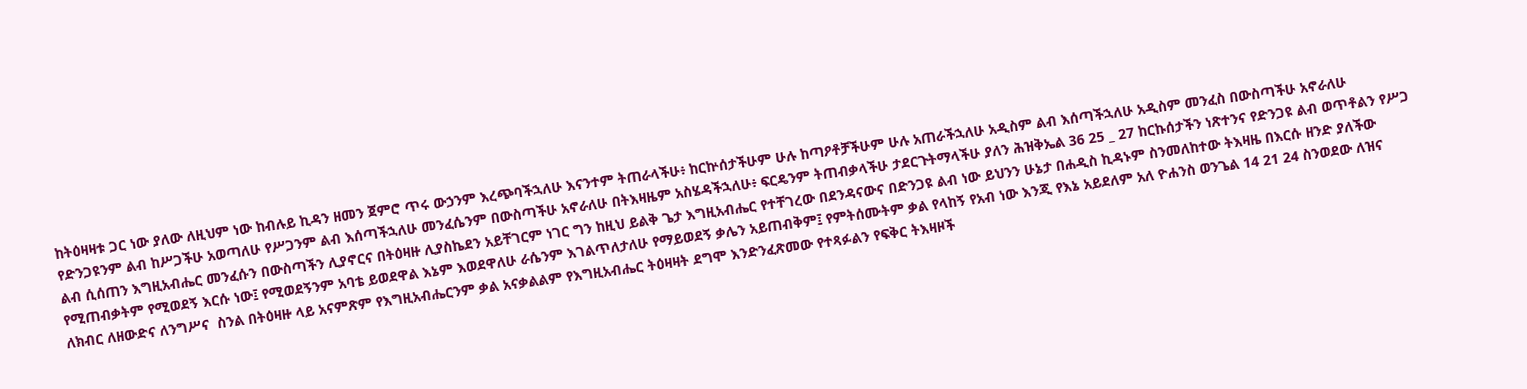ከትዕዛዛቱ ጋር ነው ያለው ለዚህም ነው ከብሉይ ኪዳን ዘመን ጀምሮ ጥሩ ውኃንም እረጭባችኋለሁ እናንተም ትጠራላችሁ፥ ከርኵሰታችሁም ሁሉ ከጣዖቶቻችሁም ሁሉ አጠራችኋለሁ አዲስም ልብ እሰጣችኋለሁ አዲስም መንፈስ በውስጣችሁ አኖራለሁ የድንጋዩንም ልብ ከሥጋችሁ አወጣለሁ የሥጋንም ልብ እሰጣችኋለሁ መንፈሴንም በውስጣችሁ አኖራለሁ በትእዛዜም አስሄዳችኋለሁ፥ ፍርዴንም ትጠብቃላችሁ ታደርጉትማላችሁ ያለን ሕዝቅኤል 36 25 _ 27 ከርኩሰታችን ነጽተንና የድንጋዩ ልብ ወጥቶልን የሥጋ ልብ ሲሰጠን እግዚአብሔር መንፈሱን በውስጣችን ሊያኖርና በትዕዛዙ ሊያስኬደን አይቸገርም ነገር ግን ከዚህ ይልቅ ጌታ እግዚአብሔር የተቸገረው በደንዳናውና በድንጋዩ ልብ ነው ይህንን ሁኔታ በሐዲስ ኪዳኑም ስንመለከተው ትእዛዜ በእርሱ ዘንድ ያለችው የሚጠብቃትም የሚወደኝ እርሱ ነው፤ የሚወደኝንም አባቴ ይወደዋል እኔም እወደዋለሁ ራሴንም እገልጥለታለሁ የማይወደኝ ቃሌን አይጠብቅም፤ የምትሰሙትም ቃል የላከኝ የአብ ነው እንጂ የእኔ አይደለም አለ ዮሐንስ ወንጌል 14 21 24 ስንወደው ለዝና ለክብር ለዘውድና ለንግሥና  ስንል በትዕዛዙ ላይ አናምጽም የእግዚአብሔርንም ቃል አናቃልልም የእግዚአብሔር ትዕዛዛት ደግሞ እንድንፈጽመው የተጻፉልን የፍቅር ትእዛዞች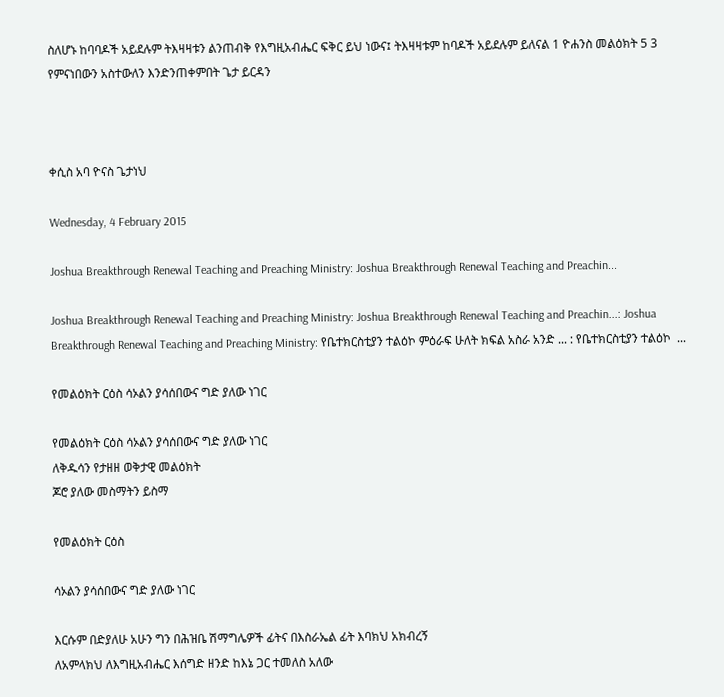ስለሆኑ ከባባዶች አይደሉም ትእዛዛቱን ልንጠብቅ የእግዚአብሔር ፍቅር ይህ ነውና፤ ትእዛዛቱም ከባዶች አይደሉም ይለናል 1 ዮሐንስ መልዕክት 5 3 የምናነበውን አስተውለን እንድንጠቀምበት ጌታ ይርዳን



ቀሲስ አባ ዮናስ ጌታነህ

Wednesday, 4 February 2015

Joshua Breakthrough Renewal Teaching and Preaching Ministry: Joshua Breakthrough Renewal Teaching and Preachin...

Joshua Breakthrough Renewal Teaching and Preaching Ministry: Joshua Breakthrough Renewal Teaching and Preachin...: Joshua Breakthrough Renewal Teaching and Preaching Ministry: የቤተክርስቲያን ተልዕኮ ምዕራፍ ሁለት ክፍል አስራ አንድ ... : የቤተክርስቲያን ተልዕኮ  ...

የመልዕክት ርዕስ ሳኦልን ያሳሰበውና ግድ ያለው ነገር

የመልዕክት ርዕስ ሳኦልን ያሳሰበውና ግድ ያለው ነገር
ለቅዱሳን የታዘዘ ወቅታዊ መልዕክት
ጆሮ ያለው መስማትን ይስማ

የመልዕክት ርዕስ

ሳኦልን ያሳሰበውና ግድ ያለው ነገር

እርሱም በድያለሁ አሁን ግን በሕዝቤ ሽማግሌዎች ፊትና በእስራኤል ፊት እባክህ አክብረኝ
ለአምላክህ ለእግዚአብሔር እሰግድ ዘንድ ከእኔ ጋር ተመለስ አለው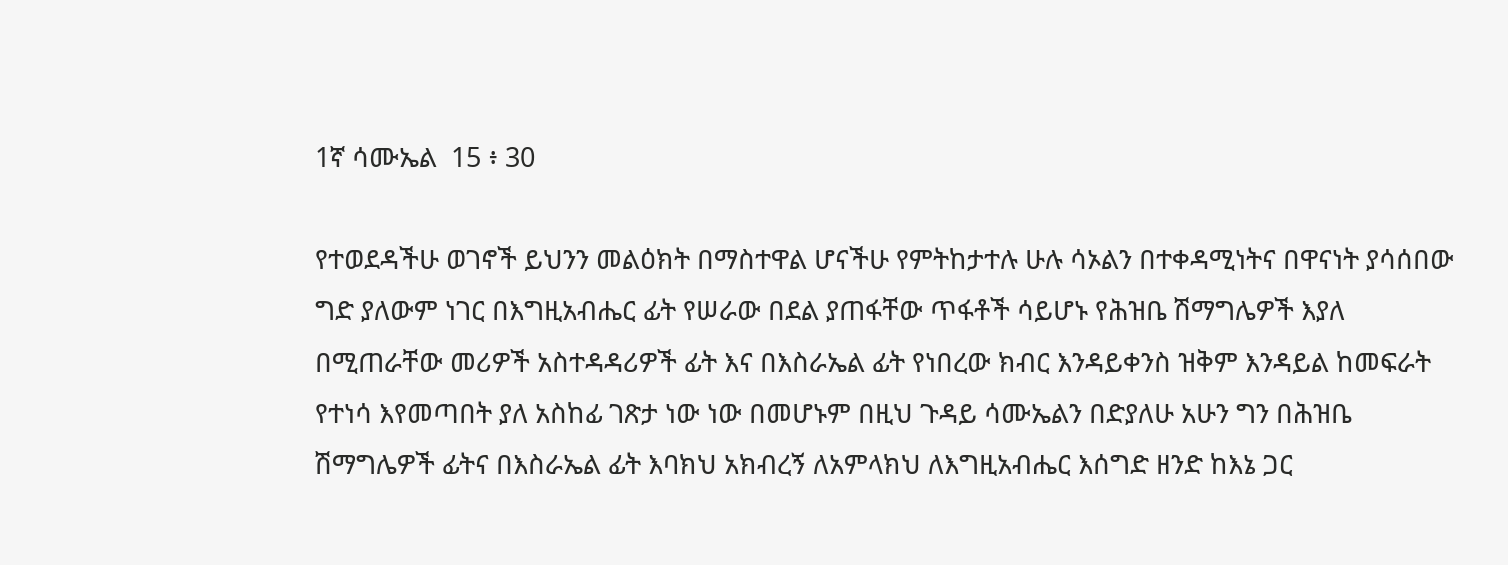1ኛ ሳሙኤል  15 ፥ 30

የተወደዳችሁ ወገኖች ይህንን መልዕክት በማስተዋል ሆናችሁ የምትከታተሉ ሁሉ ሳኦልን በተቀዳሚነትና በዋናነት ያሳሰበው ግድ ያለውም ነገር በእግዚአብሔር ፊት የሠራው በደል ያጠፋቸው ጥፋቶች ሳይሆኑ የሕዝቤ ሽማግሌዎች እያለ በሚጠራቸው መሪዎች አስተዳዳሪዎች ፊት እና በእስራኤል ፊት የነበረው ክብር እንዳይቀንስ ዝቅም እንዳይል ከመፍራት የተነሳ እየመጣበት ያለ አስከፊ ገጽታ ነው ነው በመሆኑም በዚህ ጉዳይ ሳሙኤልን በድያለሁ አሁን ግን በሕዝቤ ሽማግሌዎች ፊትና በእስራኤል ፊት እባክህ አክብረኝ ለአምላክህ ለእግዚአብሔር እሰግድ ዘንድ ከእኔ ጋር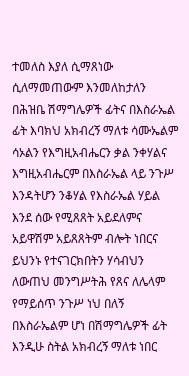ተመለስ እያለ ሲማጸነው ሲለማመጠውም እንመለከታለን በሕዝቤ ሽማግሌዎች ፊትና በእስራኤል ፊት እባክህ አክብረኝ ማለቱ ሳሙኤልም ሳኦልን የእግዚአብሔርን ቃል ንቀሃልና እግዚአብሔርም በእስራኤል ላይ ንጉሥ እንዳትሆን ንቆሃል የእስራኤል ሃይል እንደ ሰው የሚጸጸት አይደለምና አይዋሽም አይጸጸትም ብሎት ነበርና ይህንኑ የተናገርክበትን ሃሳብህን ለውጠህ መንግሥትሕ የጸና ለሌላም የማይሰጥ ንጉሥ ነህ በለኝ በእስራኤልም ሆነ በሽማግሌዎች ፊት እንዲሁ ስትል አክብረኝ ማለቱ ነበር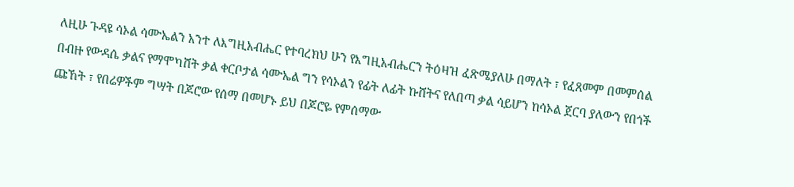ለዚሁ ጉዳዩ ሳኦል ሳሙኤልን አንተ ለእግዚአብሔር የተባረክህ ሁን የእግዚአብሔርን ትዕዛዝ ፈጽሜያለሁ በማለት ፣ የፈጸመም በመምሰል በብዙ የውዳሴ ቃልና የማሞካሸት ቃል ቀርቦታል ሳሙኤል ግን የሳኦልን የፊት ለፊት ኩሸትና የለበጣ ቃል ሳይሆን ከሳኦል ጀርባ ያለውን የበጎች ጩኸት ፣ የበሬዎችም ግሣት በጆሮው የሰማ በመሆኑ ይህ በጆሮዬ የምሰማው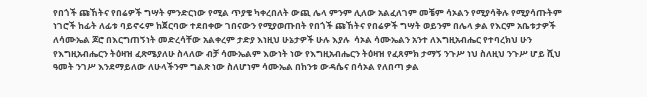የበጎች ጩኸትና የበሬዎች ግሣት ምንድርነው የሚል ጥያቄ ካቀረበለት ውጪ ሌላ ምንም ሊለው አልፈለገም መቼም ሳኦልን የሚያሳቅሉ የሚያሳጡትም ነገሮች ከፊት ለፊቱ ባይኖሩም ከጀርባው ተደበቀው ገበናውን የሚያወጡበት የበጎች ጩኸትና የበሬዎች ግሣት ወይንም በሌላ ቃል የእርም አቤቱታዎች  ለሳሙኤል ጆሮ በእርግጠኝነት መድረሳቸው አልቀረም ታድያ እነዚህ ሁኔታዎች ሁሉ እያሉ  ሳኦል ሳሙኤልን አንተ ለእግዚአብሔር የተባረክህ ሁን የእግዚአብሔርን ትዕዛዝ ፈጽሜያለሁ ስላለው ብቻ ሳሙኤልም እውነት ነው የእግዚአብሔርን ትዕዛዝ የፈጸምክ ታማኝ ንጉሥ ነህ ስለዚህ ንጉሥ ሆይ ሺህ ዓመት ንገሥ እንደማይለው ለሁላችንም ግልጽ ነው ስለሆነም ሳሙኤል በከንቱ ውዳሴና በሳኦል የለበጣ ቃል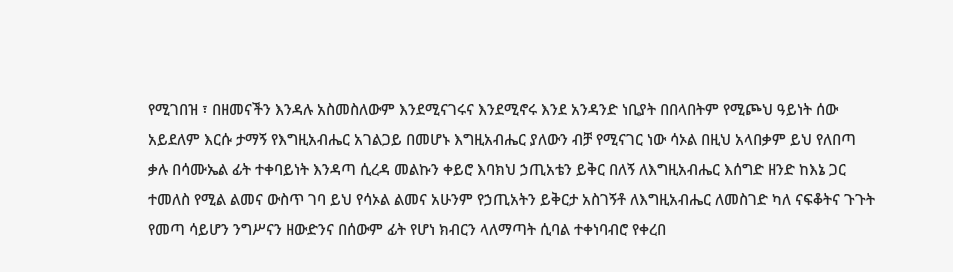የሚገበዝ ፣ በዘመናችን እንዳሉ አስመስለውም እንደሚናገሩና እንደሚኖሩ እንደ አንዳንድ ነቢያት በበላበትም የሚጮህ ዓይነት ሰው አይደለም እርሱ ታማኝ የእግዚአብሔር አገልጋይ በመሆኑ እግዚአብሔር ያለውን ብቻ የሚናገር ነው ሳኦል በዚህ አላበቃም ይህ የለበጣ ቃሉ በሳሙኤል ፊት ተቀባይነት እንዳጣ ሲረዳ መልኩን ቀይሮ እባክህ ኃጢአቴን ይቅር በለኝ ለእግዚአብሔር እሰግድ ዘንድ ከእኔ ጋር ተመለስ የሚል ልመና ውስጥ ገባ ይህ የሳኦል ልመና አሁንም የኃጢአትን ይቅርታ አስገኝቶ ለእግዚአብሔር ለመስገድ ካለ ናፍቆትና ጉጉት የመጣ ሳይሆን ንግሥናን ዘውድንና በሰውም ፊት የሆነ ክብርን ላለማጣት ሲባል ተቀነባብሮ የቀረበ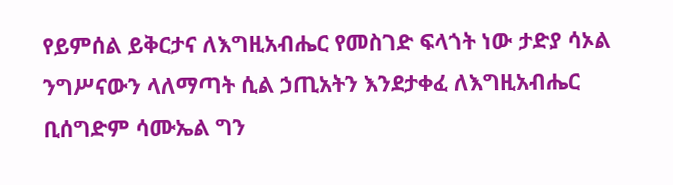የይምሰል ይቅርታና ለእግዚአብሔር የመስገድ ፍላጎት ነው ታድያ ሳኦል ንግሥናውን ላለማጣት ሲል ኃጢአትን እንደታቀፈ ለእግዚአብሔር ቢሰግድም ሳሙኤል ግን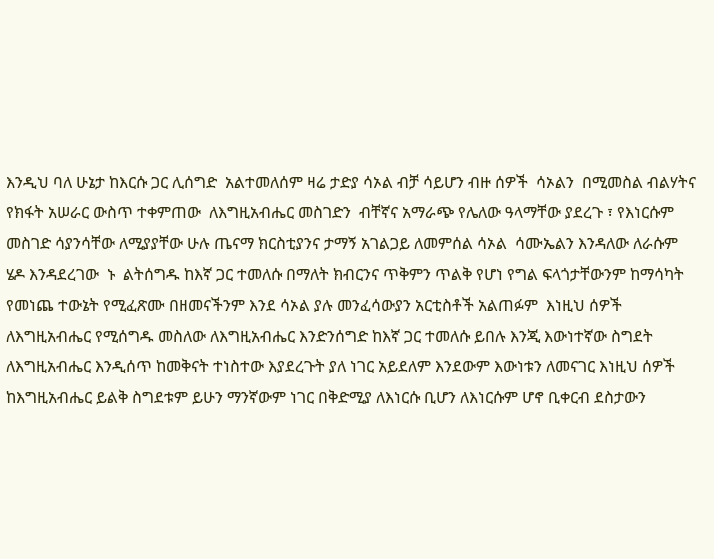እንዲህ ባለ ሁኔታ ከእርሱ ጋር ሊሰግድ  አልተመለሰም ዛሬ ታድያ ሳኦል ብቻ ሳይሆን ብዙ ሰዎች  ሳኦልን  በሚመስል ብልሃትና የክፋት አሠራር ውስጥ ተቀምጠው  ለእግዚአብሔር መስገድን  ብቸኛና አማራጭ የሌለው ዓላማቸው ያደረጉ ፣ የእነርሱም መስገድ ሳያንሳቸው ለሚያያቸው ሁሉ ጤናማ ክርስቲያንና ታማኝ አገልጋይ ለመምሰል ሳኦል  ሳሙኤልን እንዳለው ለራሱም ሄዶ እንዳደረገው  ኑ  ልትሰግዱ ከእኛ ጋር ተመለሱ በማለት ክብርንና ጥቅምን ጥልቅ የሆነ የግል ፍላጎታቸውንም ከማሳካት የመነጨ ተውኔት የሚፈጽሙ በዘመናችንም እንደ ሳኦል ያሉ መንፈሳውያን አርቲስቶች አልጠፉም  እነዚህ ሰዎች ለእግዚአብሔር የሚሰግዱ መስለው ለእግዚአብሔር እንድንሰግድ ከእኛ ጋር ተመለሱ ይበሉ እንጂ እውነተኛው ስግደት ለእግዚአብሔር እንዲሰጥ ከመቅናት ተነስተው እያደረጉት ያለ ነገር አይደለም እንደውም እውነቱን ለመናገር እነዚህ ሰዎች ከእግዚአብሔር ይልቅ ስግደቱም ይሁን ማንኛውም ነገር በቅድሚያ ለእነርሱ ቢሆን ለእነርሱም ሆኖ ቢቀርብ ደስታውን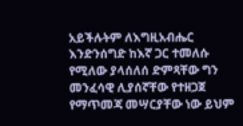አይችሉትም ለእግዚአብሔር እንድንሰግድ ከእኛ ጋር ተመለሱ የሚለው ያላሰለሰ ድምጻቸው ግን መንፈሳዊ ሊያሰኛቸው የተዘጋጀ የማጥመጃ መሣርያቸው ነው ይህም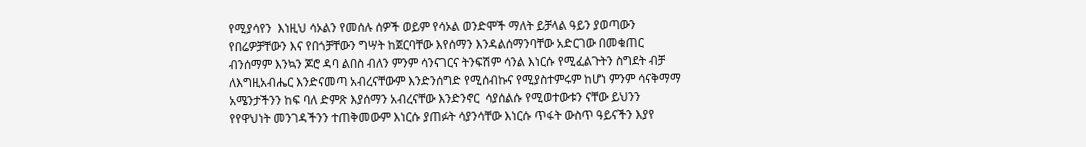የሚያሳየን  እነዚህ ሳኦልን የመሰሉ ሰዎች ወይም የሳኦል ወንድሞች ማለት ይቻላል ዓይን ያወጣውን የበሬዎቻቸውን እና የበጎቻቸውን ግሣት ከጀርባቸው እየሰማን እንዳልሰማንባቸው አድርገው በመቁጠር ብንሰማም እንኳን ጆሮ ዳባ ልበስ ብለን ምንም ሳንናገርና ትንፍሽም ሳንል እነርሱ የሚፈልጉትን ስግደት ብቻ ለእግዚአብሔር እንድናመጣ አብረናቸውም እንድንሰግድ የሚሰብኩና የሚያስተምሩም ከሆነ ምንም ሳናቅማማ አሜንታችንን ከፍ ባለ ድምጽ እያሰማን አብረናቸው እንድንኖር  ሳያሰልሱ የሚወተውቱን ናቸው ይህንን የየዋህነት መንገዳችንን ተጠቅመውም እነርሱ ያጠፉት ሳያንሳቸው እነርሱ ጥፋት ውስጥ ዓይናችን እያየ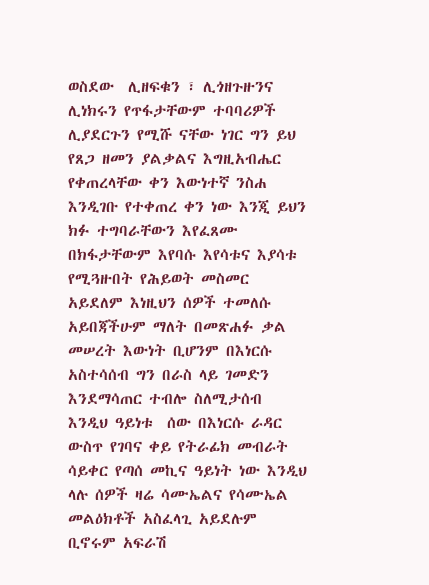ወስደው  ሊዘፍቁን ፣ ሊጎዘጉዙንና ሊነክሩን የጥፋታቸውም ተባባሪዎች ሊያደርጉን የሚሹ ናቸው ነገር ግን ይህ የጸጋ ዘመን ያልቃልና እግዚአብሔር የቀጠረላቸው ቀን እውነተኛ ንስሐ እንዲገቡ የተቀጠረ ቀን ነው እንጂ ይህን ክፉ ተግባራቸውን እየፈጸሙ በክፋታቸውም እየባሱ እየሳቱና እያሳቱ የሚጓዙበት የሕይወት መስመር አይደለም እነዚህን ሰዎች ተመለሱ አይበጃችሁም ማለት በመጽሐፉ ቃል መሠረት እውነት ቢሆንም በእነርሱ አስተሳሰብ ግን በራስ ላይ ገመድን እንደማሳጠር ተብሎ ስለሚታሰብ እንዲህ ዓይነቱ  ሰው በእነርሱ ራዳር ውስጥ የገባና ቀይ የትራፊክ መብራት ሳይቀር የጣሰ መኪና ዓይነት ነው እንዲህ  ላሉ ሰዎች ዛሬ ሳሙኤልና የሳሙኤል መልዕክቶች አስፈላጊ አይደሉም ቢኖሩም አፍራሽ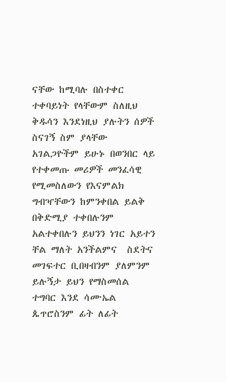ናቸው ከሚባሉ በስተቀር ተቀባይነት የላቸውም ስለዚህ ቅዱሳን እንደነዚህ ያሉትን ሰዎች ስናገኝ ስም ያላቸው አገልጋዮችም ይሁኑ በወንበር ላይ የተቀመጡ መሪዎች መንፈሳዊ የሚመስለውን የእናምልክ ግብዣቸውን ከምንቀበል ይልቅ በቅድሚያ ተቀበሉንም አልተቀበሉን ይህንን ነገር አይተን ቸል ማለት አንችልምና  ስደትና መገፍተር ቢበዛብንም ያለምንም ይሉኝታ ይህን የማስመሰል ተግባር እንደ ሳሙኤል ጴጥሮስንም ፊት ለፊት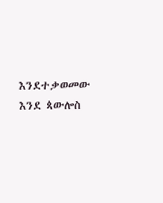እንደተቃወመው እንደ ጳውሎስ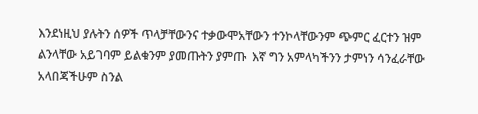እንደነዚህ ያሉትን ሰዎች ጥላቻቸውንና ተቃውሞአቸውን ተንኮላቸውንም ጭምር ፈርተን ዝም ልንላቸው አይገባም ይልቁንም ያመጡትን ያምጡ  እኛ ግን አምላካችንን ታምነን ሳንፈራቸው አላበጃችሁም ስንል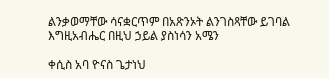ልንቃወማቸው ሳናቋርጥም በአጽንኦት ልንገስጻቸው ይገባል እግዚአብሔር በዚህ ኃይል ያስነሳን አሜን

ቀሲስ አባ ዮናስ ጌታነህ